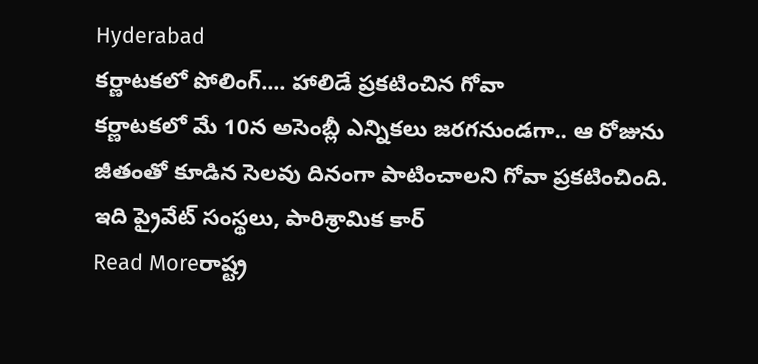Hyderabad
కర్ణాటకలో పోలింగ్.... హాలిడే ప్రకటించిన గోవా
కర్ణాటకలో మే 10న అసెంబ్లీ ఎన్నికలు జరగనుండగా.. ఆ రోజును జీతంతో కూడిన సెలవు దినంగా పాటించాలని గోవా ప్రకటించింది. ఇది ప్రైవేట్ సంస్థలు, పారిశ్రామిక కార్
Read Moreరాష్ట్ర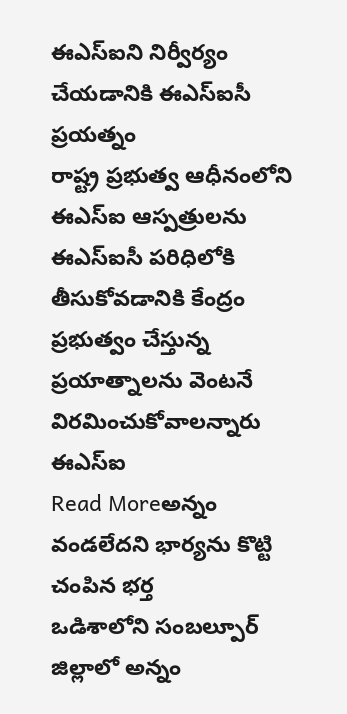ఈఎస్ఐని నిర్వీర్యం చేయడానికి ఈఎస్ఐసీ ప్రయత్నం
రాష్ట్ర ప్రభుత్వ ఆధీనంలోని ఈఎస్ఐ ఆస్పత్రులను ఈఎస్ఐసీ పరిధిలోకి తీసుకోవడానికి కేంద్రం ప్రభుత్వం చేస్తున్న ప్రయాత్నాలను వెంటనే విరమించుకోవాలన్నారు ఈఎస్ఐ
Read Moreఅన్నం వండలేదని భార్యను కొట్టి చంపిన భర్త
ఒడిశాలోని సంబల్పూర్ జిల్లాలో అన్నం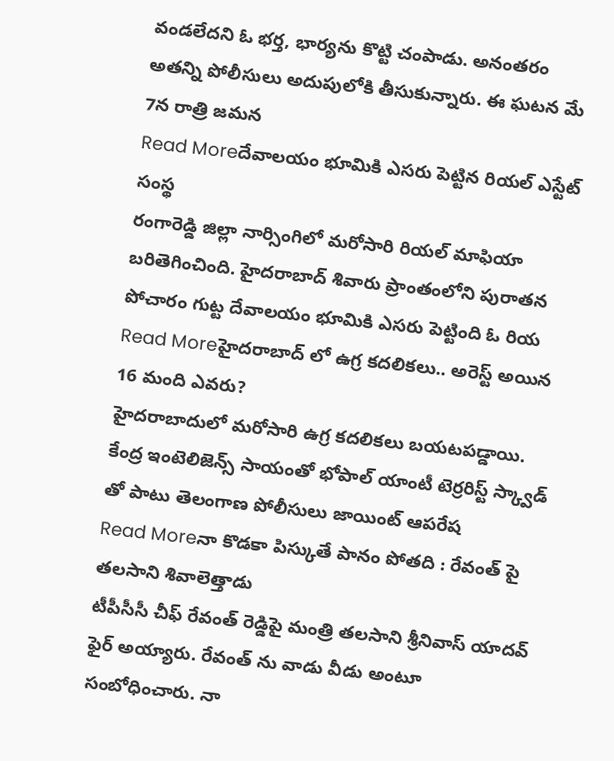వండలేదని ఓ భర్త, భార్యను కొట్టి చంపాడు. అనంతరం అతన్ని పోలీసులు అదుపులోకి తీసుకున్నారు. ఈ ఘటన మే 7న రాత్రి జమన
Read Moreదేవాలయం భూమికి ఎసరు పెట్టిన రియల్ ఎస్టేట్ సంస్థ
రంగారెడ్డి జిల్లా నార్సింగిలో మరోసారి రియల్ మాఫియా బరితెగించింది. హైదరాబాద్ శివారు ప్రాంతంలోని పురాతన పోచారం గుట్ట దేవాలయం భూమికి ఎసరు పెట్టింది ఓ రియ
Read Moreహైదరాబాద్ లో ఉగ్ర కదలికలు.. అరెస్ట్ అయిన 16 మంది ఎవరు?
హైదరాబాదులో మరోసారి ఉగ్ర కదలికలు బయటపడ్డాయి. కేంద్ర ఇంటెలిజెన్స్ సాయంతో భోపాల్ యాంటీ టెర్రరిస్ట్ స్క్వాడ్ తో పాటు తెలంగాణ పోలీసులు జాయింట్ ఆపరేష
Read Moreనా కొడకా పిస్కుతే పానం పోతది : రేవంత్ పై తలసాని శివాలెత్తాడు
టీపీసీసీ చీఫ్ రేవంత్ రెడ్డిపై మంత్రి తలసాని శ్రీనివాస్ యాదవ్ ఫైర్ అయ్యారు. రేవంత్ ను వాడు వీడు అంటూ సంబోధించారు. నా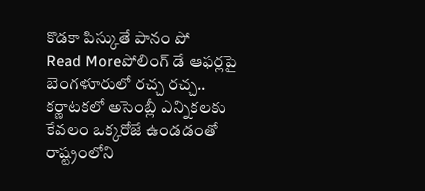కొడకా పిస్కుతే పానం పో
Read Moreపోలింగ్ డే ఆఫర్లపై బెంగళూరులో రచ్చ రచ్చ..
కర్ణాటకలో అసెంబ్లీ ఎన్నికలకు కేవలం ఒక్కరోజే ఉండడంతో రాష్ట్రంలోని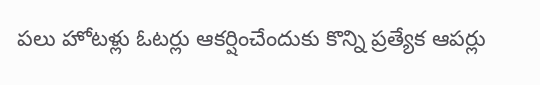పలు హోటళ్లు ఓటర్లు ఆకర్షించేందుకు కొన్ని ప్రత్యేక ఆపర్లు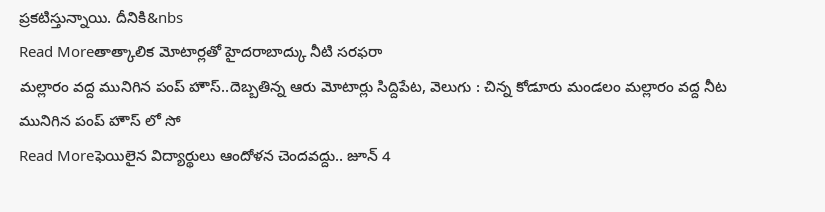ప్రకటిస్తున్నాయి. దీనికి&nbs
Read Moreతాత్కాలిక మోటార్లతో హైదరాబాద్కు నీటి సరఫరా
మల్లారం వద్ద మునిగిన పంప్ హౌస్..దెబ్బతిన్న ఆరు మోటార్లు సిద్దిపేట, వెలుగు : చిన్న కోడూరు మండలం మల్లారం వద్ద నీట మునిగిన పంప్ హౌస్ లో సో
Read Moreఫెయిలైన విద్యార్థులు ఆందోళన చెందవద్దు.. జూన్ 4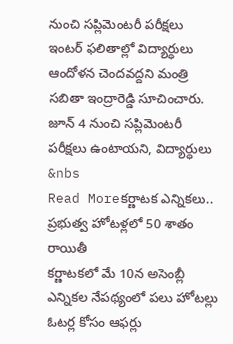నుంచి సప్లిమెంటరీ పరీక్షలు
ఇంటర్ ఫలితాల్లో విద్యార్ధులు ఆందోళన చెందవద్దని మంత్రి సబితా ఇంద్రారెడ్డి సూచించారు. జూన్ 4 నుంచి సప్లిమెంటరీ పరీక్షలు ఉంటాయని, విద్యార్ధులు &nbs
Read Moreకర్ణాటక ఎన్నికలు.. ప్రభుత్వ హోటళ్లలో 50 శాతం రాయితీ
కర్ణాటకలో మే 10న అసెంబ్లీ ఎన్నికల నేపథ్యంలో పలు హోటల్లు ఓటర్ల కోసం ఆఫర్లు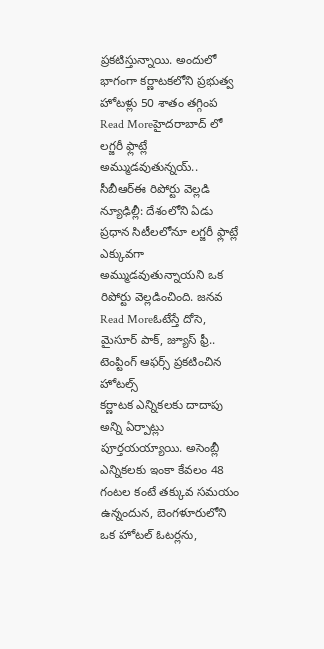ప్రకటిస్తున్నాయి. అందులో భాగంగా కర్ణాటకలోని ప్రభుత్వ హోటళ్లు 50 శాతం తగ్గింప
Read Moreహైదరాబాద్ లో లగ్జరీ ఫ్లాట్లే అమ్ముడవుతున్నయ్..
సీబీఆర్ఈ రిపోర్టు వెల్లడి న్యూఢిల్లీ: దేశంలోని ఏడు ప్రధాన సిటీలలోనూ లగ్జరీ ఫ్లాట్లే ఎక్కువగా అమ్ముడవుతున్నాయని ఒక రిపోర్టు వెల్లడించింది. జనవ
Read Moreఓటేస్తే దోసె, మైసూర్ పాక్, జ్యూస్ ఫ్రీ.. టెంప్టింగ్ ఆఫర్స్ ప్రకటించిన హోటల్స్
కర్ణాటక ఎన్నికలకు దాదాపు అన్ని ఏర్పాట్లు పూర్తయయ్యాయి. అసెంబ్లీ ఎన్నికలకు ఇంకా కేవలం 48 గంటల కంటే తక్కువ సమయం ఉన్నందున, బెంగళూరులోని ఒక హోటల్ ఓటర్లను,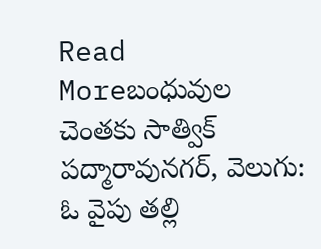Read Moreబంధువుల చెంతకు సాత్విక్
పద్మారావునగర్, వెలుగు: ఓ వైపు తల్లి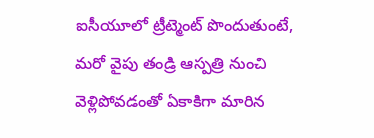ఐసీయూలో ట్రీట్మెంట్ పొందుతుంటే, మరో వైపు తండ్రి ఆస్పత్రి నుంచి వెళ్లిపోవడంతో ఏకాకిగా మారిన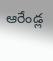ఆరేండ్ల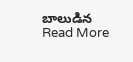బాలుడిన
Read More